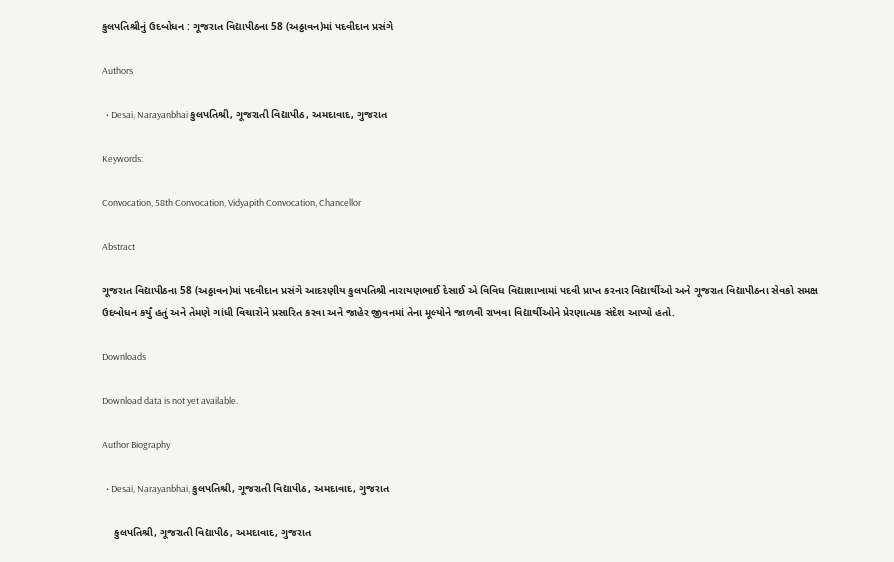કુલપતિશ્રીનું ઉદબોધન : ગૂજરાત વિદ્યાપીઠના 58 (અઠ્ઠાવન)માં પદવીદાન પ્રસંગે

Authors

  • Desai, Narayanbhai કુલપતિશ્રી, ગૂજરાતી વિદ્યાપીઠ, અમદાવાદ, ગુજરાત

Keywords:

Convocation, 58th Convocation, Vidyapith Convocation, Chancellor

Abstract

ગૂજરાત વિદ્યાપીઠના 58 (અઠ્ઠાવન)માં પદવીદાન પ્રસંગે આદરણીય કુલપતિશ્રી નારાયણભાઈ દેસાઈ એ વિવિધ વિદ્યાશાખામાં પદવી પ્રાપ્ત કરનાર વિદ્યાર્થીઓ અને ગૂજરાત વિદ્યાપીઠના સેવકો સમક્ષ ઉદબોધન કર્યું હતું અને તેમણે ગાંધી વિચારોને પ્રસારિત કરવા અને જાહેર જીવનમાં તેના મૂલ્યોને જાળવી રાખવા વિદ્યાર્થીઓને પ્રેરણાત્મક સંદેશ આપ્યો હતો.

Downloads

Download data is not yet available.

Author Biography

  • Desai, Narayanbhai, કુલપતિશ્રી, ગૂજરાતી વિદ્યાપીઠ, અમદાવાદ, ગુજરાત

    કુલપતિશ્રી, ગૂજરાતી વિદ્યાપીઠ, અમદાવાદ, ગુજરાત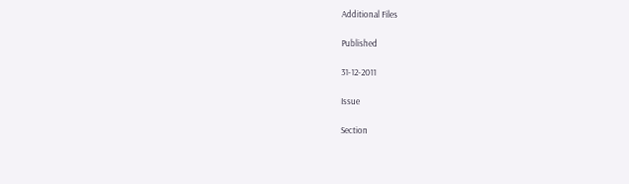Additional Files

Published

31-12-2011

Issue

Section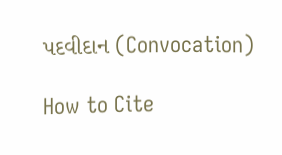પદવીદાન (Convocation)

How to Cite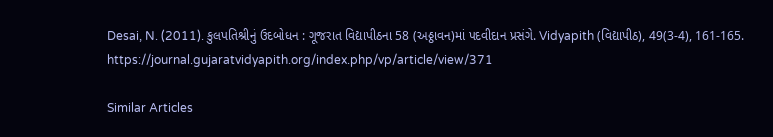Desai, N. (2011). કુલપતિશ્રીનું ઉદબોધન : ગૂજરાત વિદ્યાપીઠના 58 (અઠ્ઠાવન)માં પદવીદાન પ્રસંગે. Vidyapith (વિદ્યાપીઠ), 49(3-4), 161-165. https://journal.gujaratvidyapith.org/index.php/vp/article/view/371

Similar Articles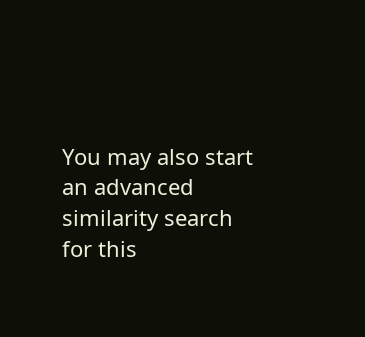You may also start an advanced similarity search for this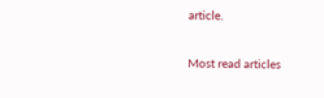article.

Most read articles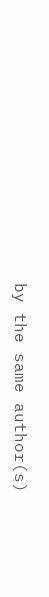by the same author(s)